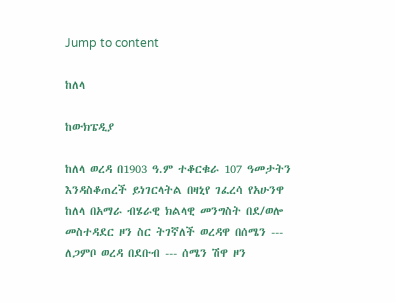Jump to content

ከለላ

ከውክፔዲያ

ከለላ ወረዳ በ1903 ዓ.ም ተቆርቁራ 107 ዓመታትን እንዳስቆጠረች ይነገርላትል በዛኒየ ገፈረሳ የአሁንዋ ከለላ በአማራ ብሄራዊ ክልላዊ መንግስት በደ/ወሎ መስተዳደር ዞን ስር ትገኛለች ወረዳዋ በሰሜን --- ለጋምቦ ወረዳ በደቡብ --- ሰሜን ሽዋ ዞን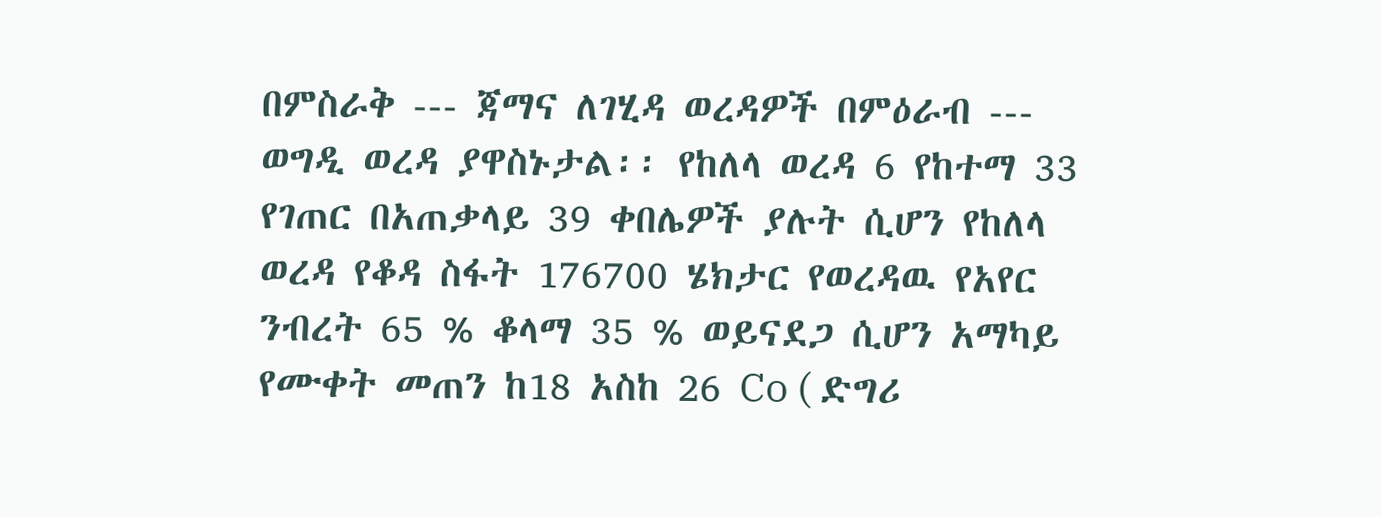በምስራቅ --- ጃማና ለገሂዳ ወረዳዎች በምዕራብ --- ወግዲ ወረዳ ያዋስኑታል፡፡ የከለላ ወረዳ 6 የከተማ 33 የገጠር በአጠቃላይ 39 ቀበሌዎች ያሉት ሲሆን የከለላ ወረዳ የቆዳ ስፋት 176700 ሄክታር የወረዳዉ የአየር ንብረት 65 % ቆላማ 35 % ወይናደጋ ሲሆን አማካይ የሙቀት መጠን ከ18 አስከ 26 Co ( ድግሪ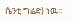ሴንቲ ግሬድ) ነዉ።